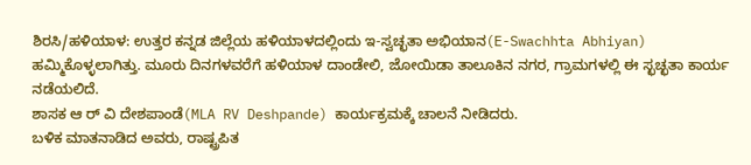ಶಿರಸಿ/ಹಳಿಯಾಳ: ಉತ್ತರ ಕನ್ನಡ ಜಿಲ್ಲೆಯ ಹಳಿಯಾಳದಲ್ಲಿಂದು ಇ-ಸ್ವಚ್ಛತಾ ಅಭಿಯಾನ(E-Swachhta Abhiyan) ಹಮ್ಮಿಕೊಳ್ಳಲಾಗಿತ್ತು. ಮೂರು ದಿನಗಳವರೆಗೆ ಹಳಿಯಾಳ ದಾಂಡೇಲಿ, ಜೋಯಿಡಾ ತಾಲೂಕಿನ ನಗರ, ಗ್ರಾಮಗಳಲ್ಲಿ ಈ ಸ್ಛಚ್ಛತಾ ಕಾರ್ಯ ನಡೆಯಲಿದೆ.
ಶಾಸಕ ಆ ರ್ ವಿ ದೇಶಪಾಂಡೆ(MLA RV Deshpande) ಕಾರ್ಯಕ್ರಮಕ್ಕೆ ಚಾಲನೆ ನೀಡಿದರು.
ಬಳಿಕ ಮಾತನಾಡಿದ ಅವರು, ರಾಷ್ಟ್ರಪಿತ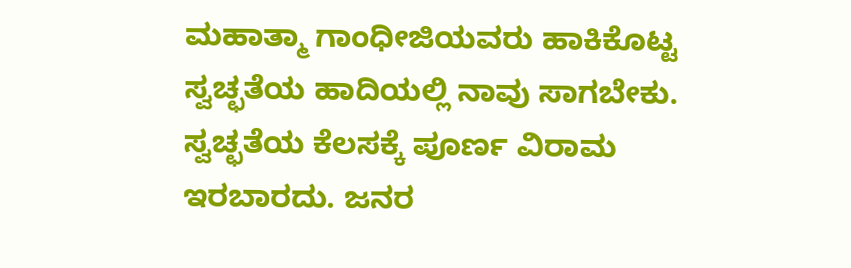ಮಹಾತ್ಮಾ ಗಾಂಧೀಜಿಯವರು ಹಾಕಿಕೊಟ್ಟ ಸ್ವಚ್ಛತೆಯ ಹಾದಿಯಲ್ಲಿ ನಾವು ಸಾಗಬೇಕು. ಸ್ವಚ್ಛತೆಯ ಕೆಲಸಕ್ಕೆ ಪೂರ್ಣ ವಿರಾಮ ಇರಬಾರದು. ಜನರ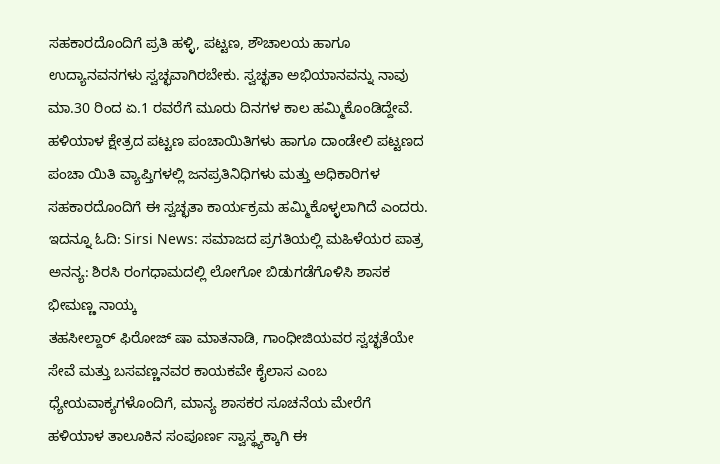ಸಹಕಾರದೊಂದಿಗೆ ಪ್ರತಿ ಹಳ್ಳಿ, ಪಟ್ಟಣ, ಶೌಚಾಲಯ ಹಾಗೂ ಉದ್ಯಾನವನಗಳು ಸ್ವಚ್ಛವಾಗಿರಬೇಕು. ಸ್ವಚ್ಛತಾ ಅಭಿಯಾನವನ್ನು ನಾವು ಮಾ.30 ರಿಂದ ಏ.1 ರವರೆಗೆ ಮೂರು ದಿನಗಳ ಕಾಲ ಹಮ್ಮಿಕೊಂಡಿದ್ದೇವೆ.
ಹಳಿಯಾಳ ಕ್ಷೇತ್ರದ ಪಟ್ಟಣ ಪಂಚಾಯಿತಿಗಳು ಹಾಗೂ ದಾಂಡೇಲಿ ಪಟ್ಟಣದ ಪಂಚಾ ಯಿತಿ ವ್ಯಾಪ್ತಿಗಳಲ್ಲಿ ಜನಪ್ರತಿನಿಧಿಗಳು ಮತ್ತು ಅಧಿಕಾರಿಗಳ ಸಹಕಾರದೊಂದಿಗೆ ಈ ಸ್ವಚ್ಛತಾ ಕಾರ್ಯಕ್ರಮ ಹಮ್ಮಿಕೊಳ್ಳಲಾಗಿದೆ ಎಂದರು.
ಇದನ್ನೂ ಓದಿ: Sirsi News: ಸಮಾಜದ ಪ್ರಗತಿಯಲ್ಲಿ ಮಹಿಳೆಯರ ಪಾತ್ರ ಅನನ್ಯ: ಶಿರಸಿ ರಂಗಧಾಮದಲ್ಲಿ ಲೋಗೋ ಬಿಡುಗಡೆಗೊಳಿಸಿ ಶಾಸಕ ಭೀಮಣ್ಣ ನಾಯ್ಕ
ತಹಸೀಲ್ದಾರ್ ಫಿರೋಜ್ ಷಾ ಮಾತನಾಡಿ, ಗಾಂಧೀಜಿಯವರ ಸ್ವಚ್ಛತೆಯೇ ಸೇವೆ ಮತ್ತು ಬಸವಣ್ಣನವರ ಕಾಯಕವೇ ಕೈಲಾಸ ಎಂಬ ಧ್ಯೇಯವಾಕ್ಯಗಳೊಂದಿಗೆ, ಮಾನ್ಯ ಶಾಸಕರ ಸೂಚನೆಯ ಮೇರೆಗೆ ಹಳಿಯಾಳ ತಾಲೂಕಿನ ಸಂಪೂರ್ಣ ಸ್ವಾಸ್ಥ್ಯಕ್ಕಾಗಿ ಈ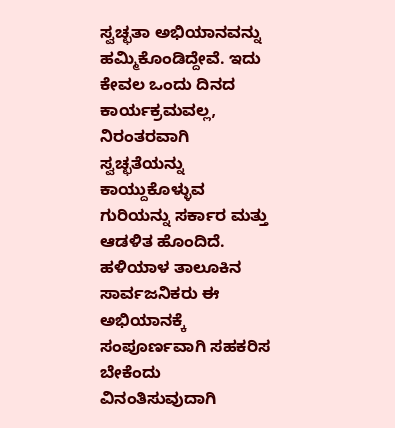ಸ್ವಚ್ಛತಾ ಅಭಿಯಾನವನ್ನು ಹಮ್ಮಿಕೊಂಡಿದ್ದೇವೆ. ಇದು ಕೇವಲ ಒಂದು ದಿನದ ಕಾರ್ಯಕ್ರಮವಲ್ಲ, ನಿರಂತರವಾಗಿ ಸ್ವಚ್ಛತೆಯನ್ನು ಕಾಯ್ದುಕೊಳ್ಳುವ ಗುರಿಯನ್ನು ಸರ್ಕಾರ ಮತ್ತು ಆಡಳಿತ ಹೊಂದಿದೆ.
ಹಳಿಯಾಳ ತಾಲೂಕಿನ ಸಾರ್ವಜನಿಕರು ಈ ಅಭಿಯಾನಕ್ಕೆ ಸಂಪೂರ್ಣವಾಗಿ ಸಹಕರಿಸ ಬೇಕೆಂದು ವಿನಂತಿಸುವುದಾಗಿ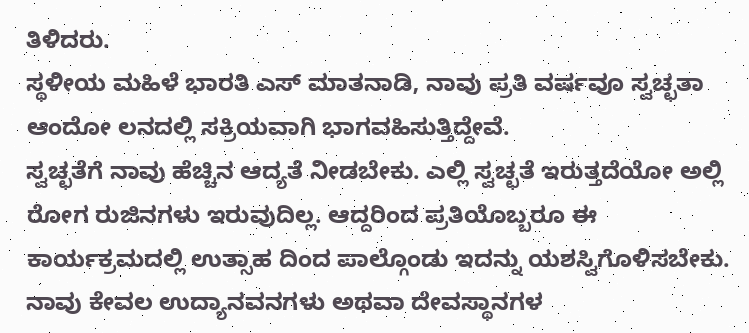ತಿಳಿದರು.
ಸ್ಥಳೀಯ ಮಹಿಳೆ ಭಾರತಿ ಎಸ್ ಮಾತನಾಡಿ, ನಾವು ಪ್ರತಿ ವರ್ಷವೂ ಸ್ವಚ್ಛತಾ ಆಂದೋ ಲನದಲ್ಲಿ ಸಕ್ರಿಯವಾಗಿ ಭಾಗವಹಿಸುತ್ತಿದ್ದೇವೆ.
ಸ್ವಚ್ಛತೆಗೆ ನಾವು ಹೆಚ್ಚಿನ ಆದ್ಯತೆ ನೀಡಬೇಕು. ಎಲ್ಲಿ ಸ್ವಚ್ಛತೆ ಇರುತ್ತದೆಯೋ ಅಲ್ಲಿ ರೋಗ ರುಜಿನಗಳು ಇರುವುದಿಲ್ಲ. ಆದ್ದರಿಂದ ಪ್ರತಿಯೊಬ್ಬರೂ ಈ ಕಾರ್ಯಕ್ರಮದಲ್ಲಿ ಉತ್ಸಾಹ ದಿಂದ ಪಾಲ್ಗೊಂಡು ಇದನ್ನು ಯಶಸ್ವಿಗೊಳಿಸಬೇಕು.
ನಾವು ಕೇವಲ ಉದ್ಯಾನವನಗಳು ಅಥವಾ ದೇವಸ್ಥಾನಗಳ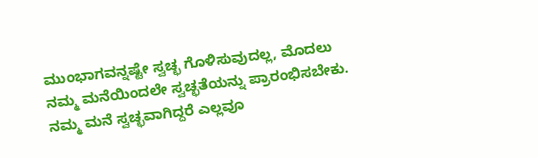ಮುಂಭಾಗವನ್ನಷ್ಟೇ ಸ್ವಚ್ಛ ಗೊಳಿಸುವುದಲ್ಲ, ಮೊದಲು ನಮ್ಮ ಮನೆಯಿಂದಲೇ ಸ್ವಚ್ಛತೆಯನ್ನು ಪ್ರಾರಂಭಿಸಬೇಕು. ನಮ್ಮ ಮನೆ ಸ್ವಚ್ಛವಾಗಿದ್ದರೆ ಎಲ್ಲವೂ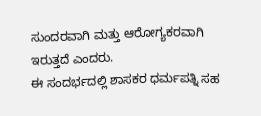ಸುಂದರವಾಗಿ ಮತ್ತು ಆರೋಗ್ಯಕರವಾಗಿ ಇರುತ್ತದೆ ಎಂದರು.
ಈ ಸಂದರ್ಭದಲ್ಲಿ ಶಾಸಕರ ಧರ್ಮಪತ್ನಿ ಸಹ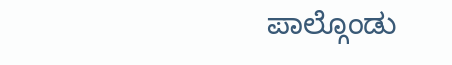ಪಾಲ್ಗೊಂಡು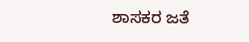ಶಾಸಕರ ಜತೆ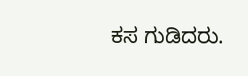ಕಸ ಗುಡಿದರು.